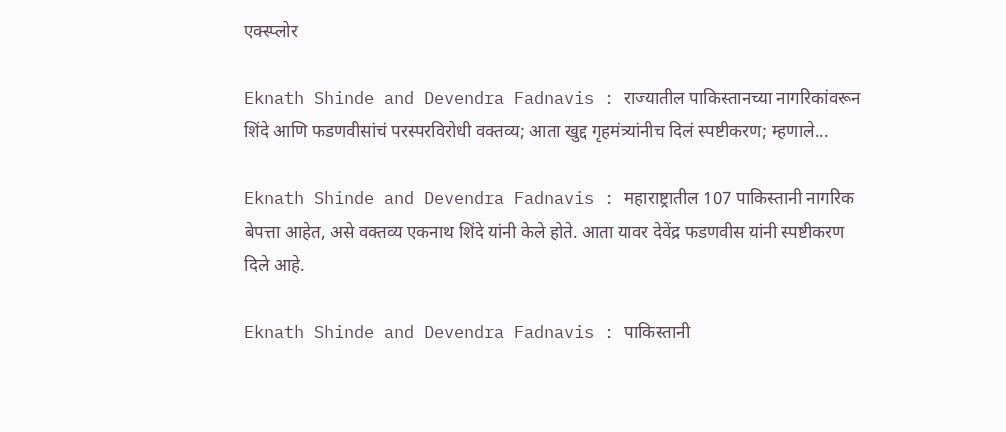एक्स्प्लोर

Eknath Shinde and Devendra Fadnavis : राज्यातील पाकिस्तानच्या नागरिकांवरून शिंदे आणि फडणवीसांचं परस्परविरोधी वक्तव्य; आता खुद्द गृहमंत्र्यांनीच दिलं स्पष्टीकरण; म्हणाले...

Eknath Shinde and Devendra Fadnavis : महाराष्ट्रातील 107 पाकिस्तानी नागरिक बेपत्ता आहेत, असे वक्तव्य एकनाथ शिंदे यांनी केले होते. आता यावर देवेंद्र फडणवीस यांनी स्पष्टीकरण दिले आहे.

Eknath Shinde and Devendra Fadnavis : पाकिस्तानी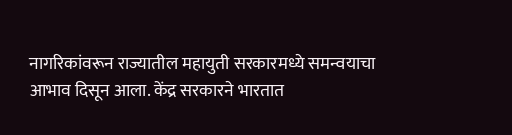नागरिकांवरून राज्यातील महायुती सरकारमध्ये समन्वयाचा आभाव दिसून आला. केंद्र सरकारने भारतात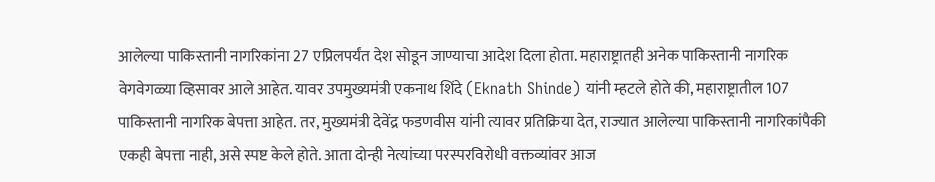आलेल्या पाकिस्तानी नागरिकांना 27 एप्रिलपर्यंत देश सोडून जाण्याचा आदेश दिला होता. महाराष्ट्रातही अनेक पाकिस्तानी नागरिक वेगवेगळ्या व्हिसावर आले आहेत. यावर उपमुख्यमंत्री एकनाथ शिंदे (Eknath Shinde) यांनी म्हटले होते की, महाराष्ट्रातील 107 पाकिस्तानी नागरिक बेपत्ता आहेत. तर, मुख्यमंत्री देवेंद्र फडणवीस यांनी त्यावर प्रतिक्रिया देत, राज्यात आलेल्या पाकिस्तानी नागरिकांपैकी एकही बेपत्ता नाही, असे स्पष्ट केले होते. आता दोन्ही नेत्यांच्या परस्परविरोधी वक्तव्यांवर आज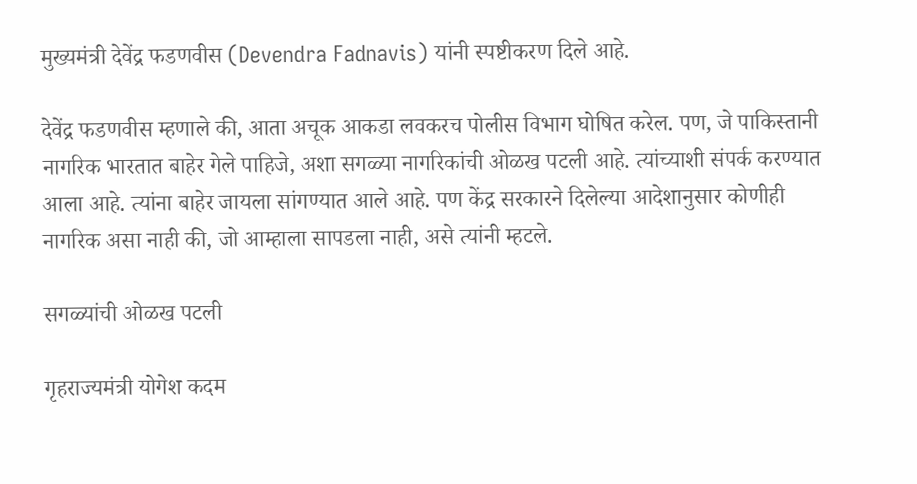मुख्यमंत्री देवेंद्र फडणवीस (Devendra Fadnavis) यांनी स्पष्टीकरण दिले आहे.

देवेंद्र फडणवीस म्हणाले की, आता अचूक आकडा लवकरच पोलीस विभाग घोषित करेल. पण, जे पाकिस्तानी नागरिक भारतात बाहेर गेले पाहिजे, अशा सगळ्या नागरिकांची ओळख पटली आहे. त्यांच्याशी संपर्क करण्यात आला आहे. त्यांना बाहेर जायला सांगण्यात आले आहे. पण केंद्र सरकारने दिलेल्या आदेशानुसार कोणीही नागरिक असा नाही की, जो आम्हाला सापडला नाही, असे त्यांनी म्हटले.

सगळ्यांची ओळख पटली

गृहराज्यमंत्री योगेश कदम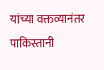यांच्या वक्तव्यानंतर पाकिस्तानी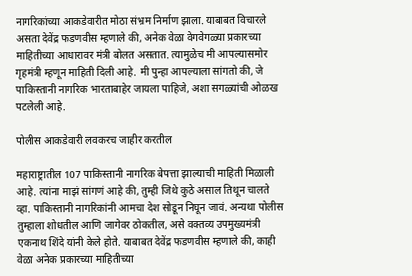नागरिकांच्या आकडेवारीत मोठा संभ्रम निर्माण झाला. याबाबत विचारले असता देवेंद्र फडणवीस म्हणाले की, अनेक वेळा वेगवेगळ्या प्रकारच्या माहितीच्या आधारावर मंत्री बोलत असतात. त्यामुळेच मी आपल्यासमोर गृहमंत्री म्हणून माहिती दिली आहे. मी पुन्हा आपल्याला सांगतो की, जे पाकिस्तानी नागरिक भारताबाहेर जायला पाहिजे, अशा सगळ्यांची ओळख पटलेली आहे.

पोलीस आकडेवारी लवकरच जाहीर करतील

महाराष्ट्रातील 107 पाकिस्तानी नागरिक बेपत्ता झाल्याची माहिती मिळाली आहे. त्यांना माझं सांगणं आहे की, तुम्ही जिथे कुठे असाल तिथून चालते व्हा. पाकिस्तानी नागरिकांनी आमचा देश सोडून निघून जावं. अन्यथा पोलीस तुम्हाला शोधतील आणि जागेवर ठोकतील, असे वक्तव्य उपमुख्यमंत्री एकनाथ शिंदे यांनी केले होते. याबाबत देवेंद्र फडणवीस म्हणाले की, काही वेळा अनेक प्रकारच्या माहितीच्या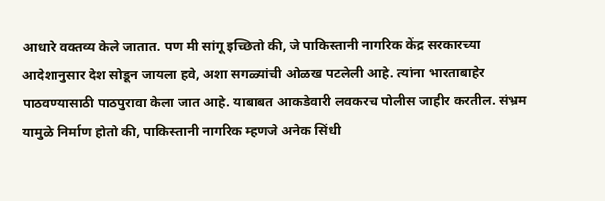आधारे वक्तव्य केले जातात. पण मी सांगू इच्छितो की, जे पाकिस्तानी नागरिक केंद्र सरकारच्या आदेशानुसार देश सोडून जायला हवे, अशा सगळ्यांची ओळख पटलेली आहे. त्यांना भारताबाहेर पाठवण्यासाठी पाठपुरावा केला जात आहे. याबाबत आकडेवारी लवकरच पोलीस जाहीर करतील. संभ्रम यामुळे निर्माण होतो की, पाकिस्तानी नागरिक म्हणजे अनेक सिंधी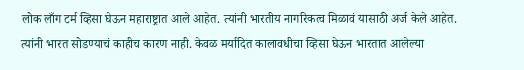लोक लाँग टर्म व्हिसा घेऊन महाराष्ट्रात आले आहेत. त्यांनी भारतीय नागरिकत्व मिळावं यासाठी अर्ज केले आहेत. त्यांनी भारत सोडण्याचं काहीच कारण नाही. केवळ मर्यादित कालावधीचा व्हिसा घेऊन भारतात आलेल्या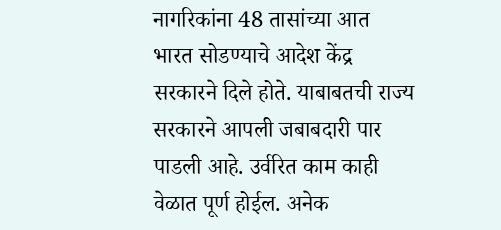नागरिकांना 48 तासांच्या आत भारत सोडण्याचे आदेश केंद्र सरकारने दिले होते. याबाबतची राज्य सरकारने आपली जबाबदारी पार पाडली आहे. उर्वरित काम काही वेळात पूर्ण होईल. अनेक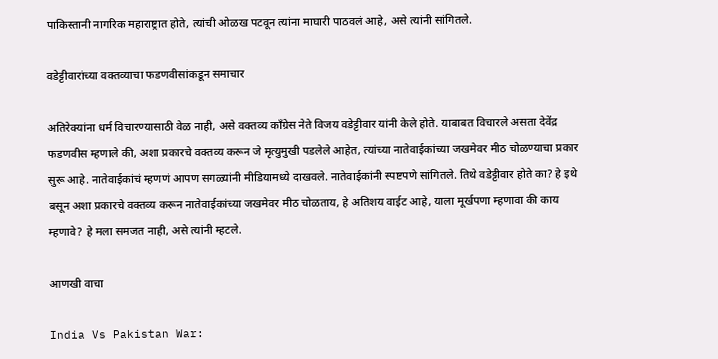पाकिस्तानी नागरिक महाराष्ट्रात होते, त्यांची ओळख पटवून त्यांना माघारी पाठवलं आहे, असे त्यांनी सांगितले.

वडेट्टीवारांच्या वक्तव्याचा फडणवीसांकडून समाचार

अतिरेक्यांना धर्म विचारण्यासाठी वेळ नाही, असे वक्तव्य काँग्रेस नेते विजय वडेट्टीवार यांनी केले होते. याबाबत विचारले असता देवेंद्र फडणवीस म्हणाले की, अशा प्रकारचे वक्तव्य करून जे मृत्युमुखी पडलेले आहेत, त्यांच्या नातेवाईकांच्या जखमेवर मीठ चोळण्याचा प्रकार सुरू आहे. नातेवाईकांचं म्हणणं आपण सगळ्यांनी मीडियामध्ये दाखवले. नातेवाईकांनी स्पष्टपणे सांगितले. तिथे वडेट्टीवार होते का? हे इथे बसून अशा प्रकारचे वक्तव्य करून नातेवाईकांच्या जखमेवर मीठ चोळताय, हे अतिशय वाईट आहे, याला मूर्खपणा म्हणावा की काय म्हणावे? हे मला समजत नाही, असे त्यांनी म्हटले.

आणखी वाचा

India Vs Pakistan War: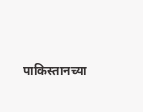पाकिस्तानच्या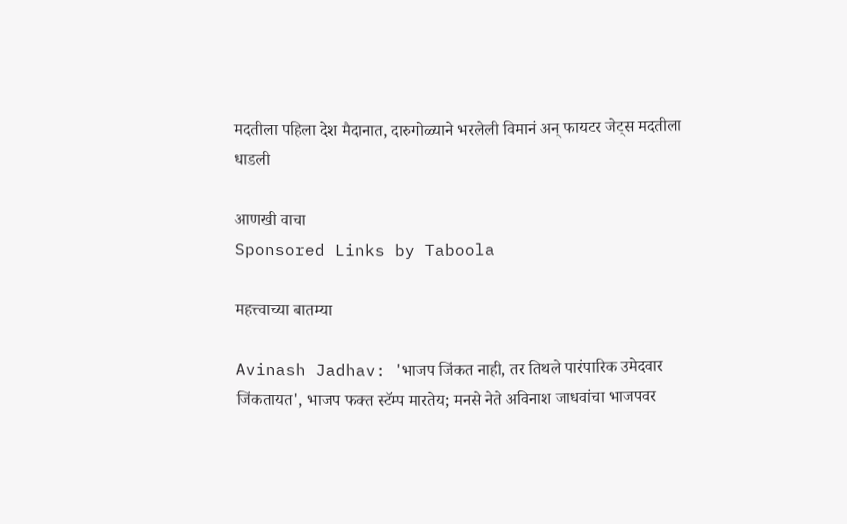मदतीला पहिला देश मैदानात, दारुगोळ्याने भरलेली विमानं अन् फायटर जेट्स मदतीला धाडली

आणखी वाचा
Sponsored Links by Taboola

महत्त्वाच्या बातम्या

Avinash Jadhav: 'भाजप जिंकत नाही, तर तिथले पारंपारिक उमेदवार जिंकतायत', भाजप फक्त स्टॅम्प मारतेय; मनसे नेते अविनाश जाधवांचा भाजपवर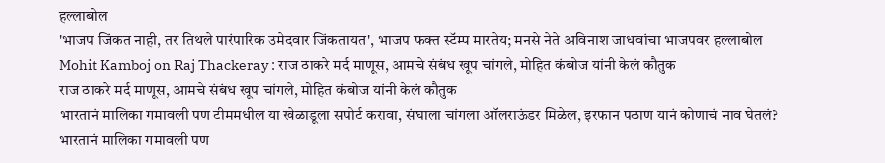हल्लाबोल
'भाजप जिंकत नाही, तर तिथले पारंपारिक उमेदवार जिंकतायत', भाजप फक्त स्टॅम्प मारतेय; मनसे नेते अविनाश जाधवांचा भाजपवर हल्लाबोल
Mohit Kamboj on Raj Thackeray : राज ठाकरे मर्द माणूस, आमचे संबंध खूप चांगले, मोहित कंबोज यांनी केलं कौतुक
राज ठाकरे मर्द माणूस, आमचे संबंध खूप चांगले, मोहित कंबोज यांनी केलं कौतुक
भारतानं मालिका गमावली पण टीममधील या खेळाडूला सपोर्ट करावा, संघाला चांगला ऑलराऊंडर मिळेल, इरफान पठाण यानं कोणाचं नाव घेतलं?
भारतानं मालिका गमावली पण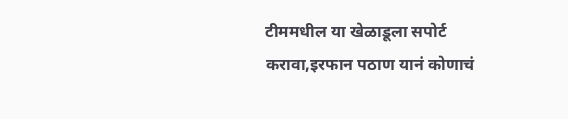टीममधील या खेळाडूला सपोर्ट करावा,इरफान पठाण यानं कोणाचं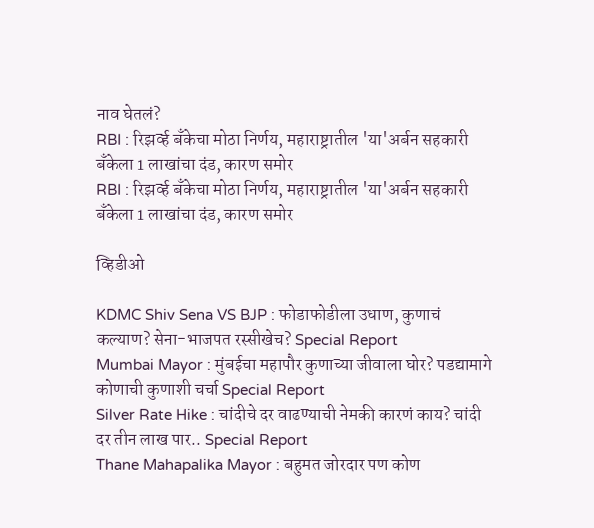नाव घेतलं?
RBI : रिझर्व्ह बँकेचा मोठा निर्णय, महाराष्ट्रातील 'या'अर्बन सहकारी बँकेला 1 लाखांचा दंड, कारण समोर
RBI : रिझर्व्ह बँकेचा मोठा निर्णय, महाराष्ट्रातील 'या'अर्बन सहकारी बँकेला 1 लाखांचा दंड, कारण समोर

व्हिडीओ

KDMC Shiv Sena VS BJP : फोडाफोडीला उधाण, कुणाचं कल्याण? सेना-भाजपत रस्सीखेच? Special Report
Mumbai Mayor : मुंबईचा महापौर कुणाच्या जीवाला घोर? पडद्यामागे कोणाची कुणाशी चर्चा Special Report
Silver Rate Hike : चांदीचे दर वाढण्याची नेमकी कारणं काय? चांदी दर तीन लाख पार.. Special Report
Thane Mahapalika Mayor : बहुमत जोरदार पण कोण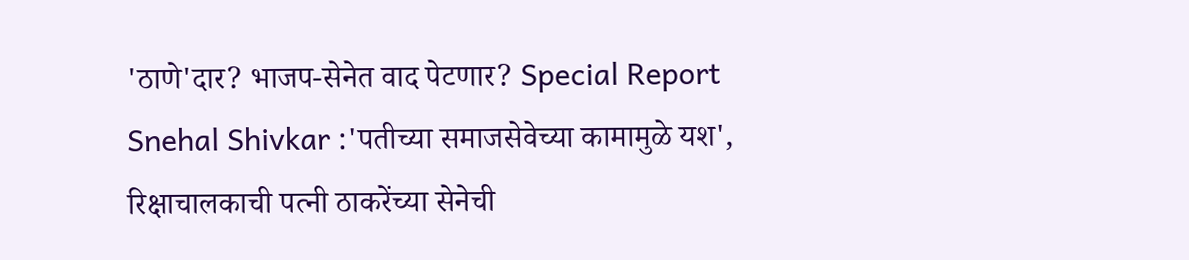'ठाणे'दार? भाजप-सेनेत वाद पेटणार? Special Report
Snehal Shivkar :'पतीच्या समाजसेवेच्या कामामुळे यश', रिक्षाचालकाची पत्नी ठाकरेंच्या सेनेची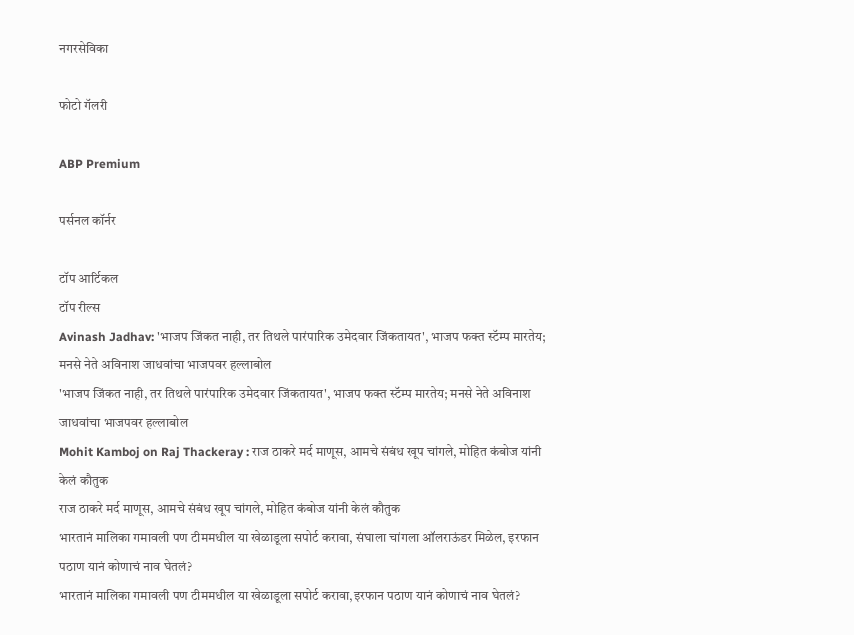नगरसेविका

फोटो गॅलरी

ABP Premium

पर्सनल कॉर्नर

टॉप आर्टिकल
टॉप रील्स
Avinash Jadhav: 'भाजप जिंकत नाही, तर तिथले पारंपारिक उमेदवार जिंकतायत', भाजप फक्त स्टॅम्प मारतेय; मनसे नेते अविनाश जाधवांचा भाजपवर हल्लाबोल
'भाजप जिंकत नाही, तर तिथले पारंपारिक उमेदवार जिंकतायत', भाजप फक्त स्टॅम्प मारतेय; मनसे नेते अविनाश जाधवांचा भाजपवर हल्लाबोल
Mohit Kamboj on Raj Thackeray : राज ठाकरे मर्द माणूस, आमचे संबंध खूप चांगले, मोहित कंबोज यांनी केलं कौतुक
राज ठाकरे मर्द माणूस, आमचे संबंध खूप चांगले, मोहित कंबोज यांनी केलं कौतुक
भारतानं मालिका गमावली पण टीममधील या खेळाडूला सपोर्ट करावा, संघाला चांगला ऑलराऊंडर मिळेल, इरफान पठाण यानं कोणाचं नाव घेतलं?
भारतानं मालिका गमावली पण टीममधील या खेळाडूला सपोर्ट करावा,इरफान पठाण यानं कोणाचं नाव घेतलं?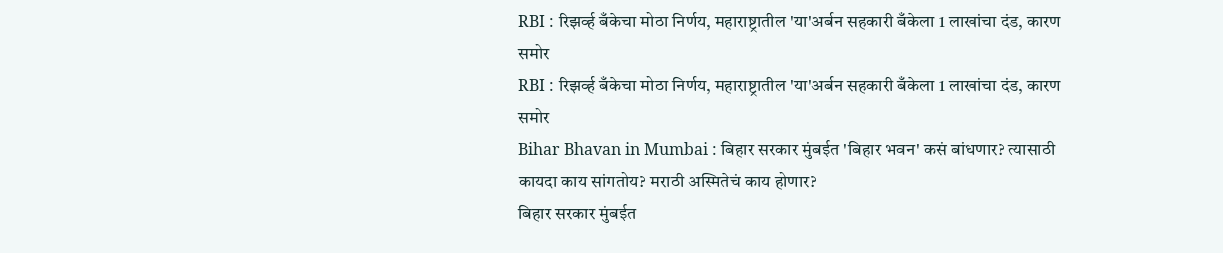RBI : रिझर्व्ह बँकेचा मोठा निर्णय, महाराष्ट्रातील 'या'अर्बन सहकारी बँकेला 1 लाखांचा दंड, कारण समोर
RBI : रिझर्व्ह बँकेचा मोठा निर्णय, महाराष्ट्रातील 'या'अर्बन सहकारी बँकेला 1 लाखांचा दंड, कारण समोर
Bihar Bhavan in Mumbai : बिहार सरकार मुंबईत 'बिहार भवन' कसं बांधणार? त्यासाठी कायदा काय सांगतोय? मराठी अस्मितेचं काय होणार?
बिहार सरकार मुंबईत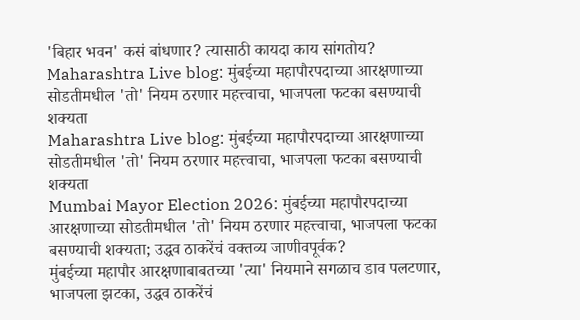'बिहार भवन' कसं बांधणार? त्यासाठी कायदा काय सांगतोय?
Maharashtra Live blog: मुंबईच्या महापौरपदाच्या आरक्षणाच्या सोडतीमधील 'तो' नियम ठरणार महत्त्वाचा, भाजपला फटका बसण्याची शक्यता
Maharashtra Live blog: मुंबईच्या महापौरपदाच्या आरक्षणाच्या सोडतीमधील 'तो' नियम ठरणार महत्त्वाचा, भाजपला फटका बसण्याची शक्यता
Mumbai Mayor Election 2026: मुंबईच्या महापौरपदाच्या आरक्षणाच्या सोडतीमधील 'तो' नियम ठरणार महत्त्वाचा, भाजपला फटका बसण्याची शक्यता; उद्धव ठाकरेंचं वक्तव्य जाणीवपूर्वक?
मुंबईच्या महापौर आरक्षणाबाबतच्या 'त्या' नियमाने सगळाच डाव पलटणार, भाजपला झटका, उद्धव ठाकरेंचं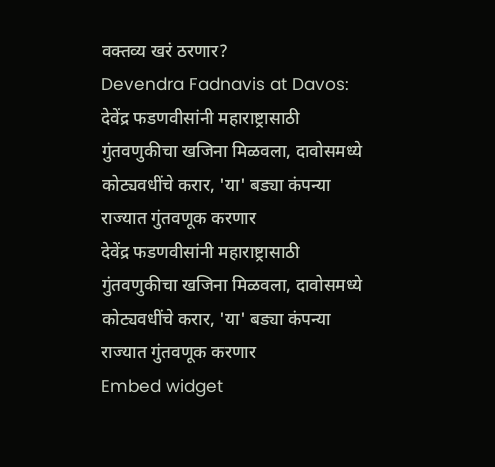वक्तव्य खरं ठरणार?
Devendra Fadnavis at Davos: देवेंद्र फडणवीसांनी महाराष्ट्रासाठी गुंतवणुकीचा खजिना मिळवला, दावोसमध्ये कोट्यवधींचे करार, 'या' बड्या कंपन्या राज्यात गुंतवणूक करणार
देवेंद्र फडणवीसांनी महाराष्ट्रासाठी गुंतवणुकीचा खजिना मिळवला, दावोसमध्ये कोट्यवधींचे करार, 'या' बड्या कंपन्या राज्यात गुंतवणूक करणार
Embed widget